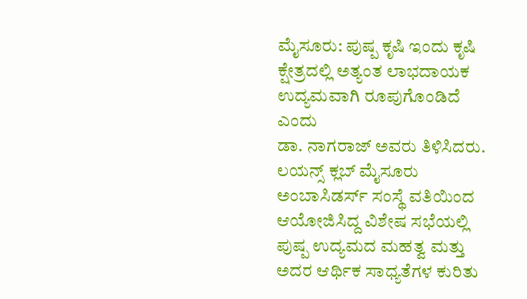ಮೈಸೂರು: ಪುಷ್ಪ ಕೃಷಿ ಇಂದು ಕೃಷಿ ಕ್ಷೇತ್ರದಲ್ಲಿ ಅತ್ಯಂತ ಲಾಭದಾಯಕ ಉದ್ಯಮವಾಗಿ ರೂಪುಗೊಂಡಿದೆ ಎಂದು
ಡಾ. ನಾಗರಾಜ್ ಅವರು ತಿಳಿಸಿದರು.
ಲಯನ್ಸ್ ಕ್ಲಬ್ ಮೈಸೂರು ಅಂಬಾಸಿಡರ್ಸ್ ಸಂಸ್ಥೆ ವತಿಯಿಂದ ಆಯೋಜಿಸಿದ್ದ ವಿಶೇಷ ಸಭೆಯಲ್ಲಿ ಪುಷ್ಪ ಉದ್ಯಮದ ಮಹತ್ವ ಮತ್ತು ಅದರ ಆರ್ಥಿಕ ಸಾಧ್ಯತೆಗಳ ಕುರಿತು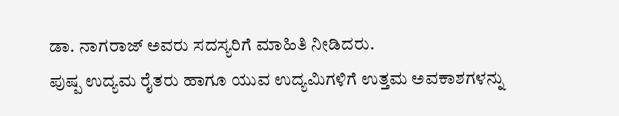ಡಾ. ನಾಗರಾಜ್ ಅವರು ಸದಸ್ಯರಿಗೆ ಮಾಹಿತಿ ನೀಡಿದರು.
ಪುಷ್ಪ ಉದ್ಯಮ ರೈತರು ಹಾಗೂ ಯುವ ಉದ್ಯಮಿಗಳಿಗೆ ಉತ್ತಮ ಅವಕಾಶಗಳನ್ನು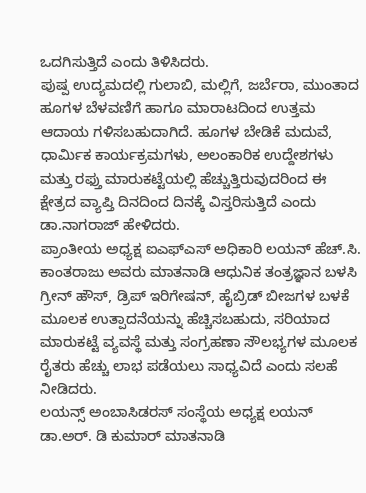ಒದಗಿಸುತ್ತಿದೆ ಎಂದು ತಿಳಿಸಿದರು.
ಪುಷ್ಪ ಉದ್ಯಮದಲ್ಲಿ ಗುಲಾಬಿ, ಮಲ್ಲಿಗೆ, ಜರ್ಬೆರಾ, ಮುಂತಾದ ಹೂಗಳ ಬೆಳವಣಿಗೆ ಹಾಗೂ ಮಾರಾಟದಿಂದ ಉತ್ತಮ ಆದಾಯ ಗಳಿಸಬಹುದಾಗಿದೆ. ಹೂಗಳ ಬೇಡಿಕೆ ಮದುವೆ, ಧಾರ್ಮಿಕ ಕಾರ್ಯಕ್ರಮಗಳು, ಅಲಂಕಾರಿಕ ಉದ್ದೇಶಗಳು ಮತ್ತು ರಫ್ತು ಮಾರುಕಟ್ಟೆಯಲ್ಲಿ ಹೆಚ್ಚುತ್ತಿರುವುದರಿಂದ ಈ ಕ್ಷೇತ್ರದ ವ್ಯಾಪ್ತಿ ದಿನದಿಂದ ದಿನಕ್ಕೆ ವಿಸ್ತರಿಸುತ್ತಿದೆ ಎಂದು ಡಾ.ನಾಗರಾಜ್ ಹೇಳಿದರು.
ಪ್ರಾಂತೀಯ ಅಧ್ಯಕ್ಷ ಐಎಫ್ಎಸ್ ಅಧಿಕಾರಿ ಲಯನ್ ಹೆಚ್.ಸಿ. ಕಾಂತರಾಜು ಅವರು ಮಾತನಾಡಿ ಆಧುನಿಕ ತಂತ್ರಜ್ಞಾನ ಬಳಸಿ ಗ್ರೀನ್ ಹೌಸ್, ಡ್ರಿಪ್ ಇರಿಗೇಷನ್, ಹೈಬ್ರಿಡ್ ಬೀಜಗಳ ಬಳಕೆ ಮೂಲಕ ಉತ್ಪಾದನೆಯನ್ನು ಹೆಚ್ಚಿಸಬಹುದು, ಸರಿಯಾದ ಮಾರುಕಟ್ಟೆ ವ್ಯವಸ್ಥೆ ಮತ್ತು ಸಂಗ್ರಹಣಾ ಸೌಲಭ್ಯಗಳ ಮೂಲಕ ರೈತರು ಹೆಚ್ಚು ಲಾಭ ಪಡೆಯಲು ಸಾಧ್ಯವಿದೆ ಎಂದು ಸಲಹೆ ನೀಡಿದರು.
ಲಯನ್ಸ್ ಅಂಬಾಸಿಡರಸ್ ಸಂಸ್ಥೆಯ ಅಧ್ಯಕ್ಷ ಲಯನ್ ಡಾ.ಅರ್. ಡಿ ಕುಮಾರ್ ಮಾತನಾಡಿ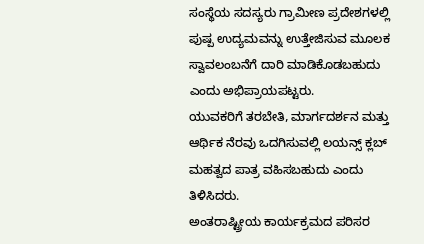ಸಂಸ್ಥೆಯ ಸದಸ್ಯರು ಗ್ರಾಮೀಣ ಪ್ರದೇಶಗಳಲ್ಲಿ ಪುಷ್ಪ ಉದ್ಯಮವನ್ನು ಉತ್ತೇಜಿಸುವ ಮೂಲಕ ಸ್ವಾವಲಂಬನೆಗೆ ದಾರಿ ಮಾಡಿಕೊಡಬಹುದು ಎಂದು ಅಭಿಪ್ರಾಯಪಟ್ಟರು.
ಯುವಕರಿಗೆ ತರಬೇತಿ, ಮಾರ್ಗದರ್ಶನ ಮತ್ತು ಆರ್ಥಿಕ ನೆರವು ಒದಗಿಸುವಲ್ಲಿ ಲಯನ್ಸ್ ಕ್ಲಬ್ ಮಹತ್ವದ ಪಾತ್ರ ವಹಿಸಬಹುದು ಎಂದು ತಿಳಿಸಿದರು.
ಅಂತರಾಷ್ಟ್ರೀಯ ಕಾರ್ಯಕ್ರಮದ ಪರಿಸರ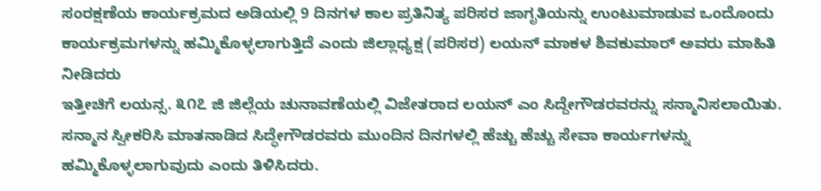ಸಂರಕ್ಷಣೆಯ ಕಾರ್ಯಕ್ರಮದ ಅಡಿಯಲ್ಲಿ 9 ದಿನಗಳ ಕಾಲ ಪ್ರತಿನಿತ್ಯ ಪರಿಸರ ಜಾಗೃತಿಯನ್ನು ಉಂಟುಮಾಡುವ ಒಂದೊಂದು ಕಾರ್ಯಕ್ರಮಗಳನ್ನು ಹಮ್ಮಿಕೊಳ್ಳಲಾಗುತ್ತಿದೆ ಎಂದು ಜಿಲ್ಲಾಧ್ಯಕ್ಷ (ಪರಿಸರ) ಲಯನ್ ಮಾಕಳ ಶಿವಕುಮಾರ್ ಅವರು ಮಾಹಿತಿ ನೀಡಿದರು
ಇತ್ತೀಚಿಗೆ ಲಯನ್ಸ. ೩೧೭ ಜಿ ಜಿಲ್ಲೆಯ ಚುನಾವಣೆಯಲ್ಲಿ ವಿಜೇತರಾದ ಲಯನ್ ಎಂ ಸಿದ್ದೇಗೌಡರವರನ್ನು ಸನ್ಮಾನಿಸಲಾಯಿತು. ಸನ್ಮಾನ ಸ್ವೀಕರಿಸಿ ಮಾತನಾಡಿದ ಸಿದ್ಧೇಗೌಡರವರು ಮುಂದಿನ ದಿನಗಳಲ್ಲಿ ಹೆಚ್ಚು ಹೆಚ್ಚು ಸೇವಾ ಕಾರ್ಯಗಳನ್ನು ಹಮ್ಮಿಕೊಳ್ಳಲಾಗುವುದು ಎಂದು ತಿಳಿಸಿದರು.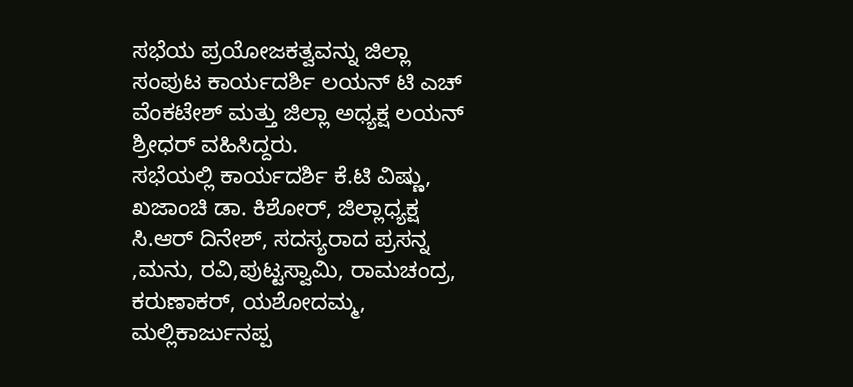ಸಭೆಯ ಪ್ರಯೋಜಕತ್ವವನ್ನು ಜಿಲ್ಲಾ ಸಂಪುಟ ಕಾರ್ಯದರ್ಶಿ ಲಯನ್ ಟಿ ಎಚ್ ವೆಂಕಟೇಶ್ ಮತ್ತು ಜಿಲ್ಲಾ ಅಧ್ಯಕ್ಷ ಲಯನ್ ಶ್ರೀಧರ್ ವಹಿಸಿದ್ದರು.
ಸಭೆಯಲ್ಲಿ ಕಾರ್ಯದರ್ಶಿ ಕೆ.ಟಿ ವಿಷ್ಣು, ಖಜಾಂಚಿ ಡಾ. ಕಿಶೋರ್, ಜಿಲ್ಲಾಧ್ಯಕ್ಷ ಸಿ.ಆರ್ ದಿನೇಶ್, ಸದಸ್ಯರಾದ ಪ್ರಸನ್ನ ,ಮನು, ರವಿ,ಪುಟ್ಟಸ್ವಾಮಿ, ರಾಮಚಂದ್ರ, ಕರುಣಾಕರ್, ಯಶೋದಮ್ಮ, ಮಲ್ಲಿಕಾರ್ಜುನಪ್ಪ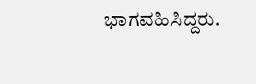ಭಾಗವಹಿಸಿದ್ದರು.